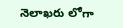నెలాఖరు లోగా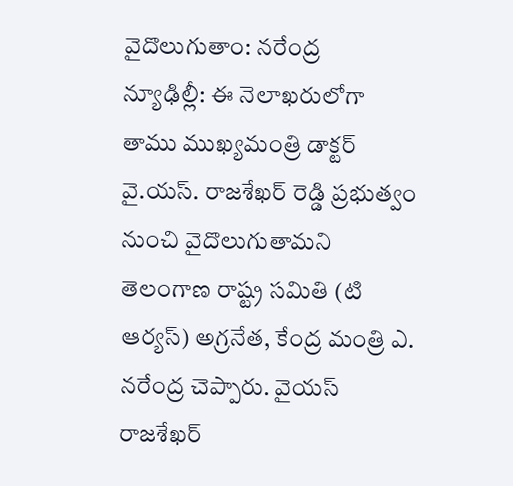వైదొలుగుతాం: నరేంద్ర
న్యూఢిల్లీ: ఈ నెలాఖరులోగా తాము ముఖ్యమంత్రి డాక్టర్ వై.యస్. రాజశేఖర్ రెడ్డి ప్రభుత్వం నుంచి వైదొలుగుతామని తెలంగాణ రాష్ట్ర సమితి (టి ఆర్యస్) అగ్రనేత, కేంద్ర మంత్రి ఎ. నరేంద్ర చెప్పారు. వైయస్ రాజశేఖర్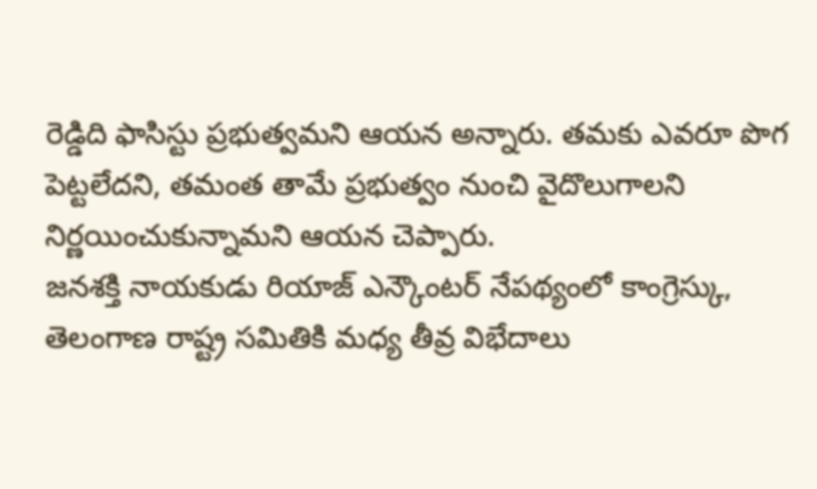రెడ్డిది ఫాసిస్టు ప్రభుత్వమని ఆయన అన్నారు. తమకు ఎవరూ పొగ పెట్టలేదని, తమంత తామే ప్రభుత్వం నుంచి వైదొలుగాలని నిర్ణయించుకున్నామని ఆయన చెప్పారు.
జనశక్తి నాయకుడు రియాజ్ ఎన్కౌంటర్ నేపథ్యంలో కాంగ్రెస్కు, తెలంగాణ రాష్ట్ర సమితికి మధ్య తీవ్ర విభేదాలు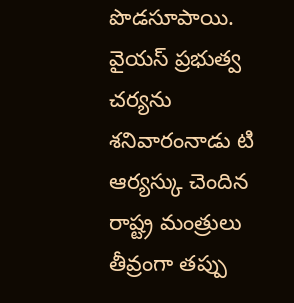పొడసూపాయి. వైయస్ ప్రభుత్వ చర్యను శనివారంనాడు టి ఆర్యస్కు చెందిన రాష్ట్ర మంత్రులు తీవ్రంగా తప్పు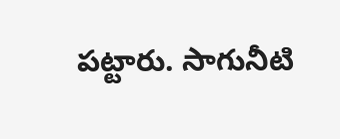పట్టారు. సాగునీటి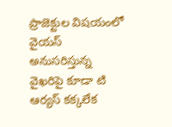ప్రాజెక్టుల విషయంలో వైయస్ అనుసరిస్తున్న వైఖరిపై కూడా టి ఆర్యస్ కక్కలేక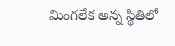మింగలేక అన్న స్థితిలో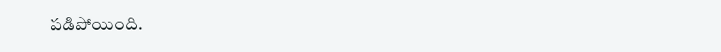పడిపోయింది.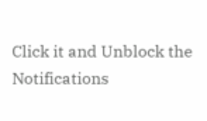Click it and Unblock the Notifications